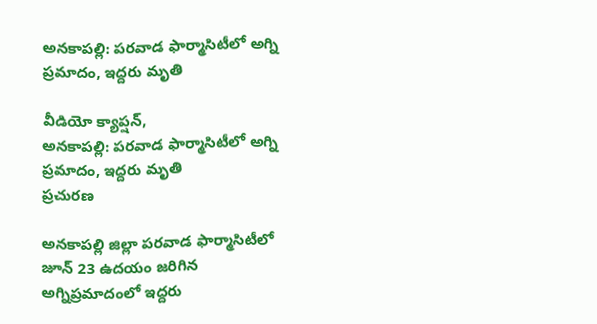అనకాపల్లి: పరవాడ ఫార్మాసిటీలో అగ్ని ప్రమాదం, ఇద్దరు మృతి

వీడియో క్యాప్షన్,
అనకాపల్లి: పరవాడ ఫార్మాసిటీలో అగ్ని ప్రమాదం, ఇద్దరు మృతి
ప్రచురణ

అనకాపల్లి జిల్లా పరవాడ ఫార్మాసిటీలో జూన్ 23 ఉదయం జరిగిన అగ్నిప్రమాదంలో ఇద్దరు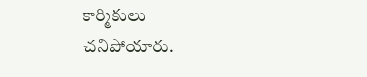కార్మికులు చనిపోయారు.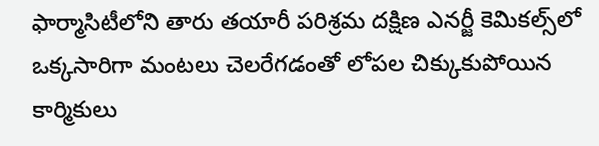ఫార్మాసిటీలోని తారు తయారీ పరిశ్రమ దక్షిణ ఎనర్జీ కెమికల్స్‌లో ఒక్కసారిగా మంటలు చెలరేగడంతో లోపల చిక్కుకుపోయిన కార్మికులు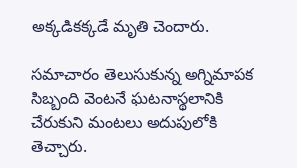అక్కడికక్కడే మృతి చెందారు.

సమాచారం తెలుసుకున్న అగ్నిమాపక సిబ్బంది వెంటనే ఘటనాస్థలానికి చేరుకుని మంటలు అదుపులోకి తెచ్చారు.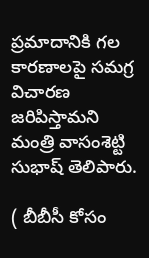ప్రమాదానికి గల కారణాలపై సమగ్ర విచారణ జరిపిస్తామని మంత్రి వాసంశెట్టి సుభాష్ తెలిపారు.

( బీబీసీ కోసం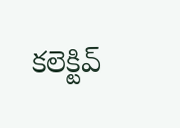కలెక్టివ్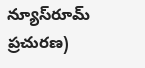న్యూస్‌రూమ్ ప్రచురణ)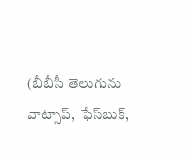(బీబీసీ తెలుగును వాట్సాప్‌,  ఫేస్‌బుక్,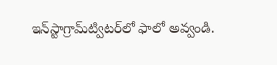ఇన్‌స్టాగ్రామ్‌ట్విటర్‌లో ఫాలో అవ్వండి.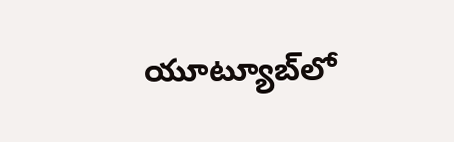యూట్యూబ్‌లో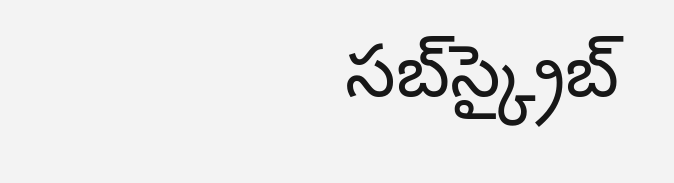సబ్‌స్క్రైబ్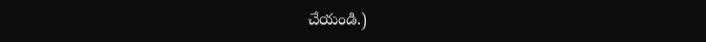చేయండి.)